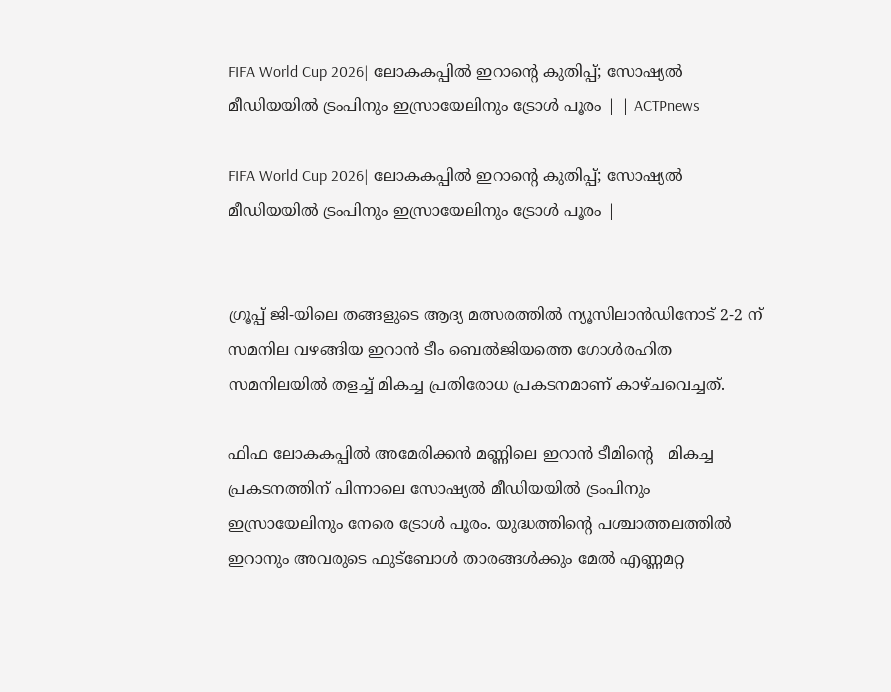FIFA World Cup 2026| ലോകകപ്പിൽ ഇറാന്റെ കുതിപ്പ്; സോഷ്യൽ മീഡിയയിൽ ട്രംപിനും ഇസ്രായേലിനും ട്രോൾ പൂരം | | ACTPnews

FIFA World Cup 2026| ലോകകപ്പിൽ ഇറാന്റെ കുതിപ്പ്; സോഷ്യൽ മീഡിയയിൽ ട്രംപിനും ഇസ്രായേലിനും ട്രോൾ പൂരം |


ഗ്രൂപ്പ് ജി-യിലെ തങ്ങളുടെ ആദ്യ മത്സരത്തിൽ ന്യൂസിലാൻഡിനോട് 2-2 ന് സമനില വഴങ്ങിയ ഇറാൻ ടീം ബെൽജിയത്തെ ഗോൾരഹിത സമനിലയിൽ തളച്ച് മികച്ച പ്രതിരോധ പ്രകടനമാണ് കാഴ്ചവെച്ചത്.

ഫിഫ ലോകകപ്പിൽ അമേരിക്കൻ മണ്ണിലെ ഇറാൻ ടീമിന്റെ   മികച്ച പ്രകടനത്തിന് പിന്നാലെ സോഷ്യൽ മീഡിയയിൽ ട്രംപിനും ഇസ്രായേലിനും നേരെ ട്രോൾ പൂരം. യുദ്ധത്തിന്റെ പശ്ചാത്തലത്തിൽ ഇറാനും അവരുടെ ഫുട്ബോൾ താരങ്ങൾക്കും മേൽ എണ്ണമറ്റ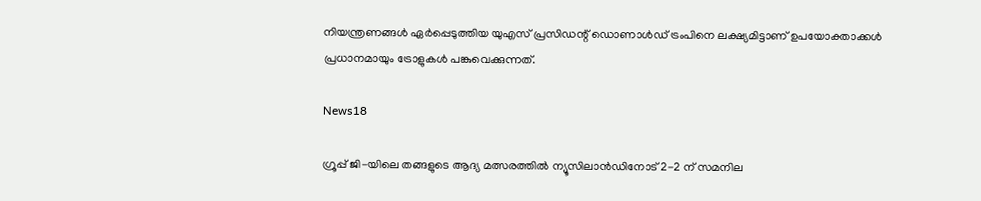നിയന്ത്രണങ്ങൾ ഏർപ്പെടുത്തിയ യുഎസ് പ്രസിഡന്റ് ഡൊണാൾഡ് ട്രംപിനെ ലക്ഷ്യമിട്ടാണ് ഉപയോക്താക്കൾ പ്രധാനമായും ട്രോളുകൾ പങ്കുവെക്കുന്നത്.

News18

ഗ്രൂപ്പ് ജി-യിലെ തങ്ങളുടെ ആദ്യ മത്സരത്തിൽ ന്യൂസിലാൻഡിനോട് 2-2 ന് സമനില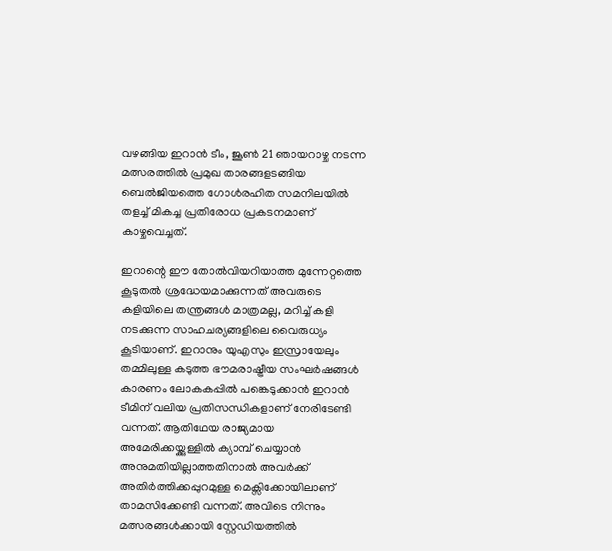വഴങ്ങിയ ഇറാൻ ടീം, ജൂൺ 21 ഞായറാഴ്ച നടന്ന മത്സരത്തിൽ പ്രമുഖ താരങ്ങളടങ്ങിയ ബെൽജിയത്തെ ഗോൾരഹിത സമനിലയിൽ തളച്ച് മികച്ച പ്രതിരോധ പ്രകടനമാണ് കാഴ്ചവെച്ചത്.

ഇറാന്റെ ഈ തോൽവിയറിയാത്ത മുന്നേറ്റത്തെ കൂടുതൽ ശ്രദ്ധേയമാക്കുന്നത് അവരുടെ കളിയിലെ തന്ത്രങ്ങൾ മാത്രമല്ല, മറിച്ച് കളി നടക്കുന്ന സാഹചര്യങ്ങളിലെ വൈരുധ്യം കൂടിയാണ്. ഇറാനും യുഎസും ഇസ്രായേലും തമ്മിലുള്ള കടുത്ത ഭൗമരാഷ്ട്രീയ സംഘർഷങ്ങൾ കാരണം ലോകകപ്പിൽ പങ്കെടുക്കാൻ ഇറാൻ ടീമിന് വലിയ പ്രതിസന്ധികളാണ് നേരിടേണ്ടി വന്നത്. ആതിഥേയ രാജ്യമായ അമേരിക്കയ്ക്കുള്ളിൽ ക്യാമ്പ് ചെയ്യാൻ അനുമതിയില്ലാത്തതിനാൽ അവർക്ക് അതിർത്തിക്കപ്പുറമുള്ള മെക്സിക്കോയിലാണ് താമസിക്കേണ്ടി വന്നത്. അവിടെ നിന്നും മത്സരങ്ങൾക്കായി സ്റ്റേഡിയത്തിൽ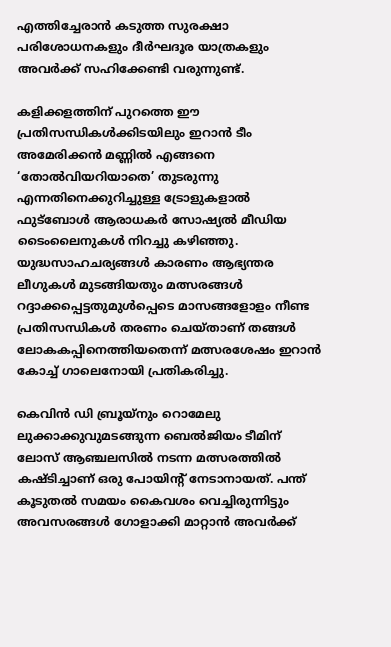എത്തിച്ചേരാൻ കടുത്ത സുരക്ഷാ പരിശോധനകളും ദീർഘദൂര യാത്രകളും അവർക്ക് സഹിക്കേണ്ടി വരുന്നുണ്ട്.

കളിക്കളത്തിന് പുറത്തെ ഈ പ്രതിസന്ധികൾക്കിടയിലും ഇറാൻ ടീം അമേരിക്കൻ മണ്ണിൽ എങ്ങനെ ‘തോൽവിയറിയാതെ’ തുടരുന്നു എന്നതിനെക്കുറിച്ചുള്ള ട്രോളുകളാൽ ഫുട്ബോൾ ആരാധകർ സോഷ്യൽ മീഡിയ ടൈംലൈനുകൾ നിറച്ചു കഴിഞ്ഞു. യുദ്ധസാഹചര്യങ്ങൾ കാരണം ആഭ്യന്തര ലീഗുകൾ മുടങ്ങിയതും മത്സരങ്ങൾ റദ്ദാക്കപ്പെട്ടതുമുൾപ്പെടെ മാസങ്ങളോളം നീണ്ട പ്രതിസന്ധികൾ തരണം ചെയ്താണ് തങ്ങൾ ലോകകപ്പിനെത്തിയതെന്ന് മത്സരശേഷം ഇറാൻ കോച്ച് ഗാലെനോയി പ്രതികരിച്ചു.

കെവിൻ ഡി ബ്രൂയ്‌നും റൊമേലു ലുക്കാക്കുവുമടങ്ങുന്ന ബെൽജിയം ടീമിന് ലോസ് ആഞ്ചലസിൽ നടന്ന മത്സരത്തിൽ കഷ്ടിച്ചാണ് ഒരു പോയിന്റ് നേടാനായത്. പന്ത് കൂടുതൽ സമയം കൈവശം വെച്ചിരുന്നിട്ടും അവസരങ്ങൾ ഗോളാക്കി മാറ്റാൻ അവർക്ക്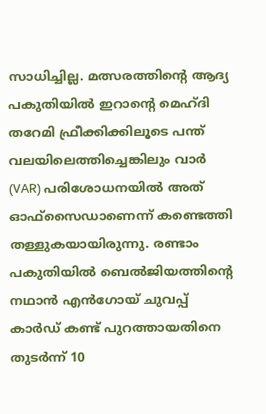സാധിച്ചില്ല. മത്സരത്തിന്റെ ആദ്യ പകുതിയിൽ ഇറാന്റെ മെഹ്ദി തറേമി ഫ്രീക്കിക്കിലൂടെ പന്ത് വലയിലെത്തിച്ചെങ്കിലും വാർ (VAR) പരിശോധനയിൽ അത് ഓഫ്‌സൈഡാണെന്ന് കണ്ടെത്തി തള്ളുകയായിരുന്നു. രണ്ടാം പകുതിയിൽ ബെൽജിയത്തിന്റെ നഥാൻ എൻഗോയ് ചുവപ്പ് കാർഡ് കണ്ട് പുറത്തായതിനെ തുടർന്ന് 10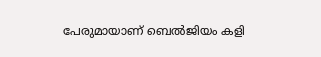പേരുമായാണ് ബെൽജിയം കളി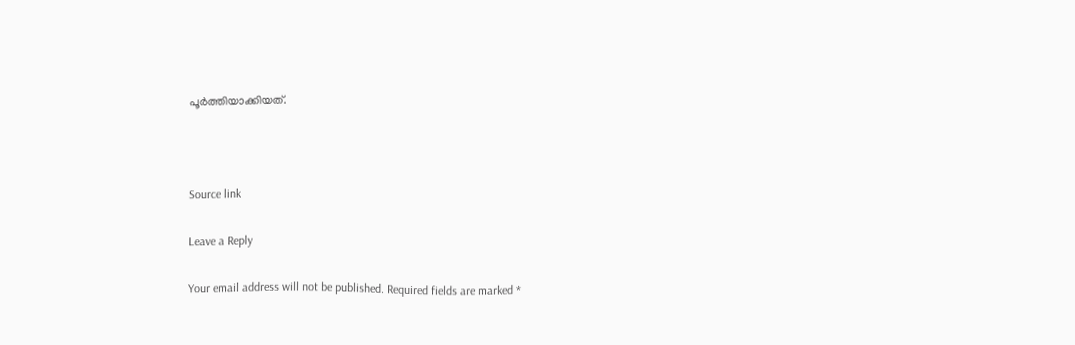പൂർത്തിയാക്കിയത്.



Source link

Leave a Reply

Your email address will not be published. Required fields are marked *